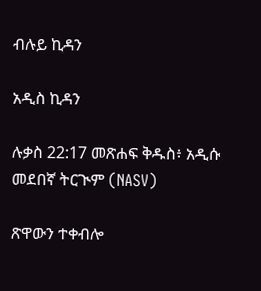ብሉይ ኪዳን

አዲስ ኪዳን

ሉቃስ 22:17 መጽሐፍ ቅዱስ፥ አዲሱ መደበኛ ትርጒም (NASV)

ጽዋውን ተቀብሎ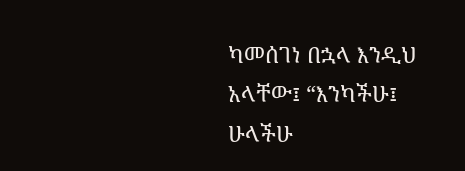ካመሰገነ በኋላ እንዲህ አላቸው፤ “እንካችሁ፤ ሁላችሁ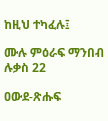ከዚህ ተካፈሉ፤

ሙሉ ምዕራፍ ማንበብ ሉቃስ 22

ዐውደ-ጽሑፍ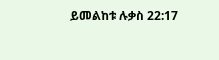ይመልከቱ ሉቃስ 22:17